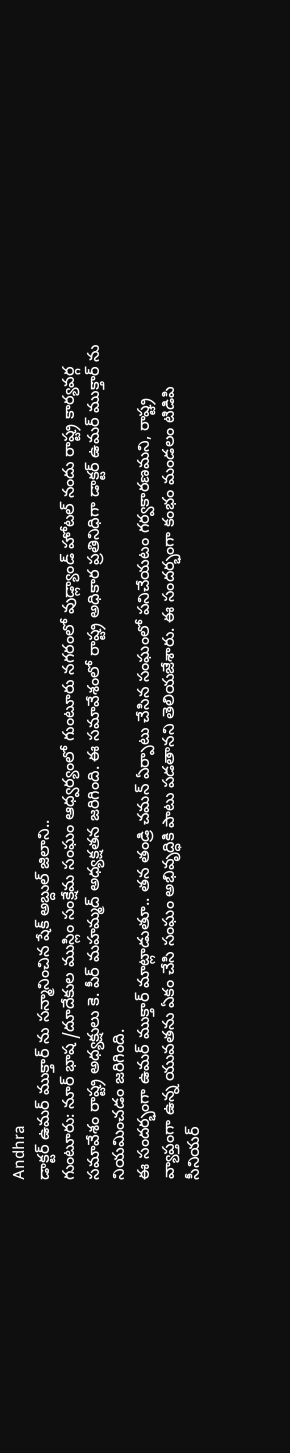Andhra
డాక్టర్ ఉమర్ ముక్తార్ ను సన్మానించిన షేక్ అబ్దుల్ జిలాని..
గుంటూరు: నూర్ భాష /దూదేకుల ముస్లిం సంక్షేమ సంఘం ఆధ్వర్యంలో గుంటూరు నగరంలో వుడ్ల్యాండ్ హోటల్ నందు రాష్ట్ర కార్యవర్గ సమావేశం రాష్ట్ర అధ్యక్షులు కె. పీర్ మహమ్మద్ అధ్యక్షతన జరిగింది. ఈ సమావేశంలో రాష్ట్ర అధికార ప్రతినిధిగా డాక్టర్ ఉమర్ ముక్తార్ ను నియమించడం జరిగింది.
ఈ సందర్భంగా ఉమర్ ముక్తార్ మాట్లాడుతూ.. తన తండ్రి చమన్ ఏర్పాటు చేసిన సంఘంలో పనిచేయటం గర్వకారణమని, రాష్ట్ర వ్యాప్తంగా ఉన్న యువతను ఏకం చేసి సంఘం అభివృద్ధికి పాటు పడతానని తెలియజేశారు. ఈ సందర్భంగా కంభం మండలం టిడిపి సీనియర్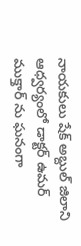నాయకులు షేక్ అబ్దుల్ జిలాని ఆధ్వర్యంలో డాక్టర్ ఉమర్ ముక్తార్ ను ఘనంగా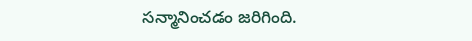సన్మానించడం జరిగింది.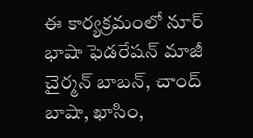ఈ కార్యక్రమంలో నూర్ భాషా ఫెడరేషన్ మాజీ చైర్మన్ బాబన్, చాంద్ బాషా, ఖాసిం,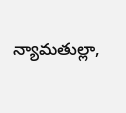న్యామతుల్లా,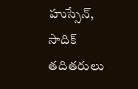హుస్సేన్, సాదిక్ తదితరులు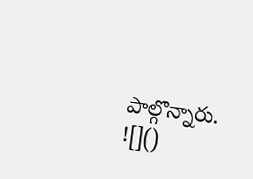పాల్గొన్నారు.
![]()